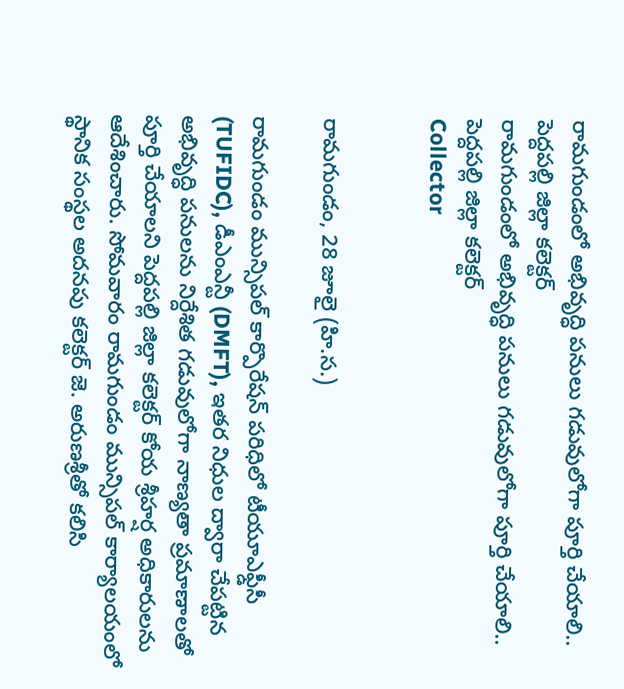రామగుండంలో అభివృద్ధి పనులు గడువులోగా పూర్తి చేయాలి.. పెద్దపల్లి జిల్లా కలెక్టర్
రామగుండంలో అభివృద్ధి పనులు గడువులోగా పూర్తి చేయాలి.. పెద్దపల్లి జిల్లా కలెక్టర్
Collector


రామగుండం, 28 జూలై (హి.స.)

రామగుండం మున్సిపల్ కార్పొరేషన్ పరిధిలో టీయూఎఫ్డీసీ (TUFIDC), డీఎంఎన్టీ (DMFT), ఇతర నిధుల ద్వారా చేపట్టిన అభివృద్ధి పనులను నిర్దేశిత గడువులోగా నాణ్యతా ప్రమాణాలతో పూర్తి చేయాలని పెద్దపల్లి జిల్లా కలెక్టర్ కోయ శ్రీహర్ష అధికారులను ఆదేశించారు. సోమవారం రామగుండం మున్సిపల్ కార్యాలయంలో స్థానిక సంస్థల అదనపు కలెక్టర్ జె. అరుణశ్రీతో కలిసి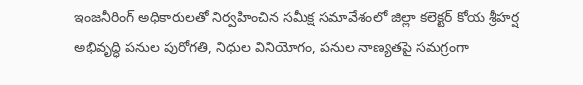ఇంజనీరింగ్ అధికారులతో నిర్వహించిన సమీక్ష సమావేశంలో జిల్లా కలెక్టర్ కోయ శ్రీహర్ష అభివృద్ధి పనుల పురోగతి, నిధుల వినియోగం, పనుల నాణ్యతపై సమగ్రంగా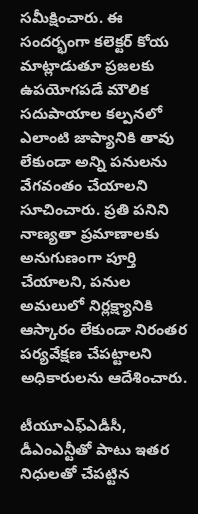సమీక్షించారు. ఈ సందర్భంగా కలెక్టర్ కోయ మాట్లాడుతూ ప్రజలకు ఉపయోగపడే మౌలిక సదుపాయాల కల్పనలో ఎలాంటి జాప్యానికి తావు లేకుండా అన్ని పనులను వేగవంతం చేయాలని సూచించారు. ప్రతి పనిని నాణ్యతా ప్రమాణాలకు అనుగుణంగా పూర్తి చేయాలని, పనుల అమలులో నిర్లక్ష్యానికి ఆస్కారం లేకుండా నిరంతర పర్యవేక్షణ చేపట్టాలని అధికారులను ఆదేశించారు.

టీయూఎఫ్ఎడీసీ, డీఎంఎన్టీతో పాటు ఇతర నిధులతో చేపట్టిన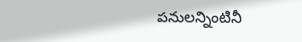పనులన్నింటినీ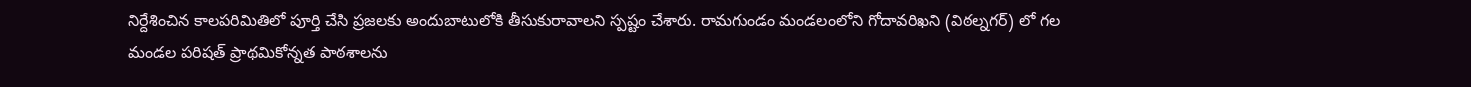నిర్దేశించిన కాలపరిమితిలో పూర్తి చేసి ప్రజలకు అందుబాటులోకి తీసుకురావాలని స్పష్టం చేశారు. రామగుండం మండలంలోని గోదావరిఖని (విఠల్నగర్) లో గల మండల పరిషత్ ప్రాథమికోన్నత పాఠశాలను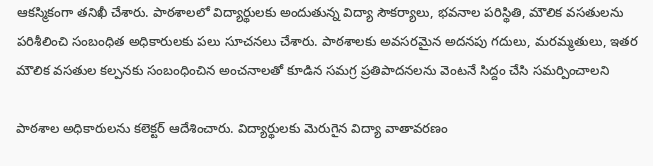ఆకస్మికంగా తనిఖీ చేశారు. పాఠశాలలో విద్యార్థులకు అందుతున్న విద్యా సౌకర్యాలు, భవనాల పరిస్థితి, మౌలిక వసతులను పరిశీలించి సంబంధిత అధికారులకు పలు సూచనలు చేశారు. పాఠశాలకు అవసరమైన అదనపు గదులు, మరమ్మతులు, ఇతర మౌలిక వసతుల కల్పనకు సంబంధించిన అంచనాలతో కూడిన సమగ్ర ప్రతిపాదనలను వెంటనే సిద్దం చేసి సమర్పించాలని

పాఠశాల అధికారులను కలెక్టర్ ఆదేశించారు. విద్యార్థులకు మెరుగైన విద్యా వాతావరణం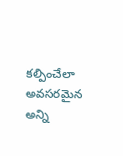కల్పించేలా అవసరమైన అన్ని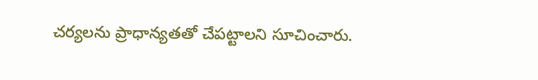చర్యలను ప్రాధాన్యతతో చేపట్టాలని సూచించారు.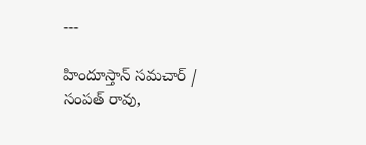---

హిందూస్తాన్ సమచార్ / సంపత్ రావు,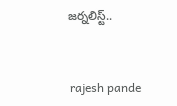జర్నలిస్ట్..


 rajesh pande